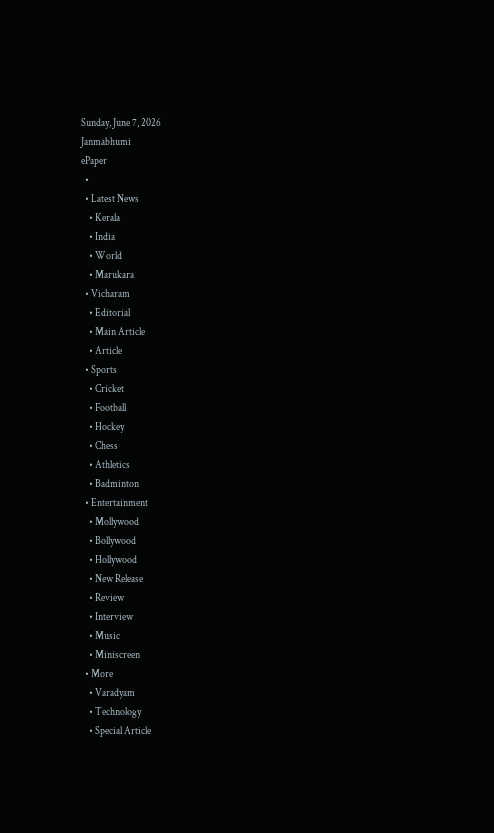Sunday, June 7, 2026
Janmabhumi
ePaper
  •
  • Latest News
    • Kerala
    • India
    • World
    • Marukara
  • Vicharam
    • Editorial
    • Main Article
    • Article
  • Sports
    • Cricket
    • Football
    • Hockey
    • Chess
    • Athletics
    • Badminton
  • Entertainment
    • Mollywood
    • Bollywood
    • Hollywood
    • New Release
    • Review
    • Interview
    • Music
    • Miniscreen
  • More
    • Varadyam
    • Technology
    • Special Article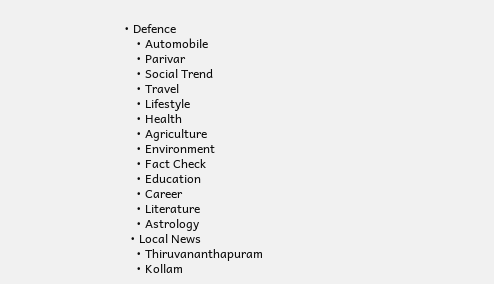• Defence
    • Automobile
    • Parivar
    • Social Trend
    • Travel
    • Lifestyle
    • Health
    • Agriculture
    • Environment
    • Fact Check
    • Education
    • Career
    • Literature
    • Astrology
  • Local News
    • Thiruvananthapuram
    • Kollam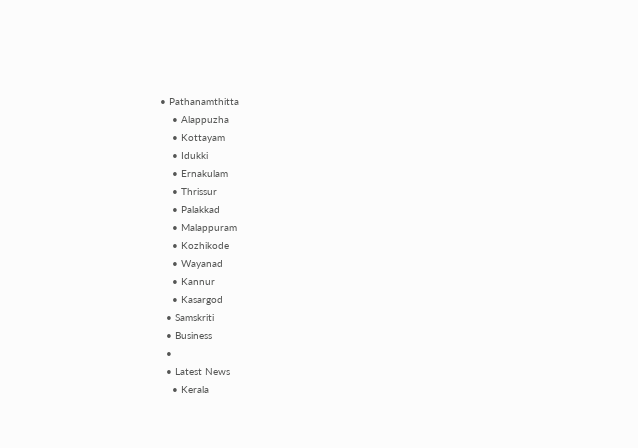• Pathanamthitta
    • Alappuzha
    • Kottayam
    • Idukki
    • Ernakulam
    • Thrissur
    • Palakkad
    • Malappuram
    • Kozhikode
    • Wayanad
    • Kannur
    • Kasargod
  • Samskriti
  • Business
  •
  • Latest News
    • Kerala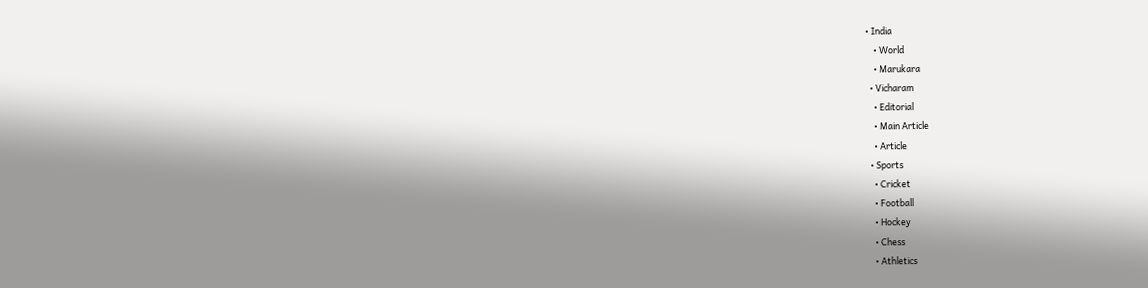• India
    • World
    • Marukara
  • Vicharam
    • Editorial
    • Main Article
    • Article
  • Sports
    • Cricket
    • Football
    • Hockey
    • Chess
    • Athletics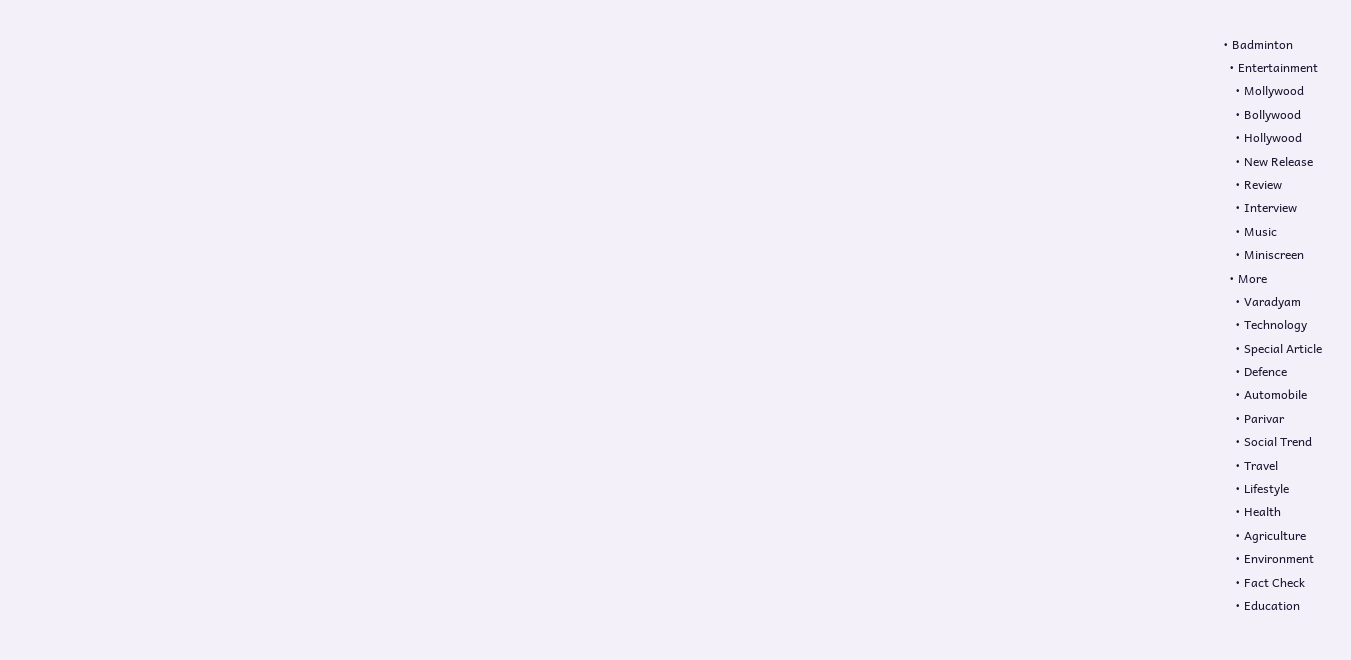• Badminton
  • Entertainment
    • Mollywood
    • Bollywood
    • Hollywood
    • New Release
    • Review
    • Interview
    • Music
    • Miniscreen
  • More
    • Varadyam
    • Technology
    • Special Article
    • Defence
    • Automobile
    • Parivar
    • Social Trend
    • Travel
    • Lifestyle
    • Health
    • Agriculture
    • Environment
    • Fact Check
    • Education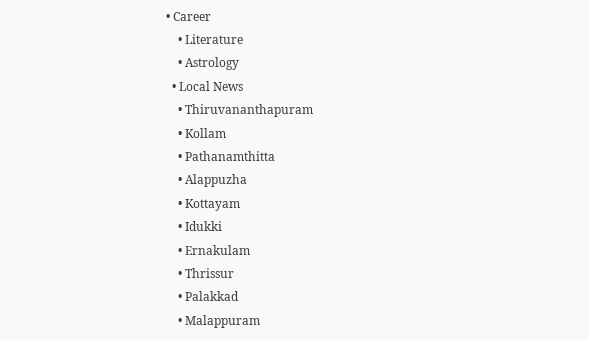• Career
    • Literature
    • Astrology
  • Local News
    • Thiruvananthapuram
    • Kollam
    • Pathanamthitta
    • Alappuzha
    • Kottayam
    • Idukki
    • Ernakulam
    • Thrissur
    • Palakkad
    • Malappuram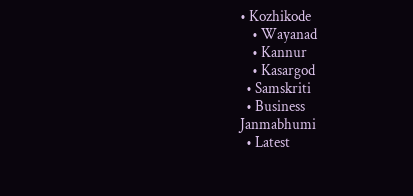• Kozhikode
    • Wayanad
    • Kannur
    • Kasargod
  • Samskriti
  • Business
Janmabhumi
  • Latest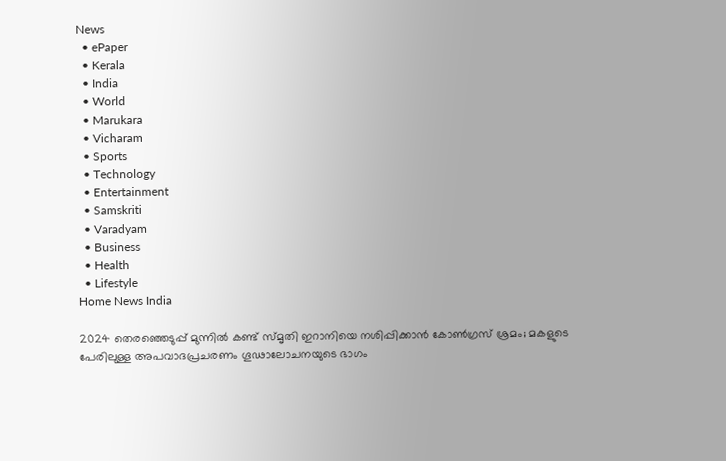News
  • ePaper
  • Kerala
  • India
  • World
  • Marukara
  • Vicharam
  • Sports
  • Technology
  • Entertainment
  • Samskriti
  • Varadyam
  • Business
  • Health
  • Lifestyle
Home News India

2024 തെരഞ്ഞെടുപ്പ് മുന്നില്‍ കണ്ട് സ്മൃതി ഇറാനിയെ നശിപ്പിക്കാന്‍ കോണ്‍ഗ്രസ് ശ്രമം; മകളുടെ പേരിലുള്ള അപവാദപ്രചരണം ഗൂഢാലോചനയുടെ ഭാഗം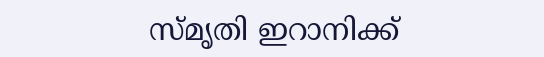സ്മൃതി ഇറാനിക്ക്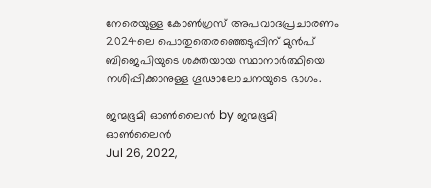നേരെയുള്ള കോണ്‍ഗ്രസ് അപവാദപ്രചാരണം 2024ലെ പൊതുതെരഞ്ഞെടുപ്പിന് മുന്‍പ് ബിജെപിയുടെ ശക്തയായ സ്ഥാനാര്‍ത്ഥിയെ നശിപ്പിക്കാനുള്ള ഗൂഢാലോചനയുടെ ഭാഗം.

ജന്മഭൂമി ഓണ്‍ലൈന്‍ by ജന്മഭൂമി ഓണ്‍ലൈന്‍
Jul 26, 2022,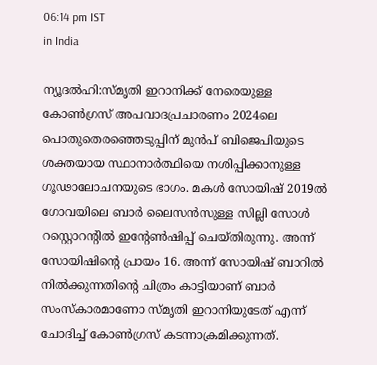06:14 pm IST
in India

ന്യൂദല്‍ഹി:സ്മൃതി ഇറാനിക്ക് നേരെയുള്ള കോണ്‍ഗ്രസ് അപവാദപ്രചാരണം 2024ലെ പൊതുതെരഞ്ഞെടുപ്പിന് മുന്‍പ് ബിജെപിയുടെ ശക്തയായ സ്ഥാനാര്‍ത്ഥിയെ നശിപ്പിക്കാനുള്ള ഗൂഢാലോചനയുടെ ഭാഗം. മകള്‍ സോയിഷ് 2019ല്‍ ഗോവയിലെ ബാര്‍ ലൈസന്‍സുള്ള സില്ലി സോള്‍ റസ്റ്റൊറന്‍റില്‍ ഇന്‍റേണ്‍ഷിപ്പ് ചെയ്തിരുന്നു. അന്ന് സോയിഷിന്റെ പ്രായം 16. അന്ന് സോയിഷ് ബാറില്‍ നില്‍ക്കുന്നതിന്റെ ചിത്രം കാട്ടിയാണ് ബാര്‍ സംസ്കാരമാണോ സ്മൃതി ഇറാനിയുടേത് എന്ന് ചോദിച്ച് കോണ്‍ഗ്രസ് കടന്നാക്രമിക്കുന്നത്.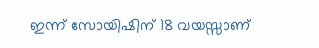ഇന്ന് സോയിഷിന് 18 വയസ്സാണ്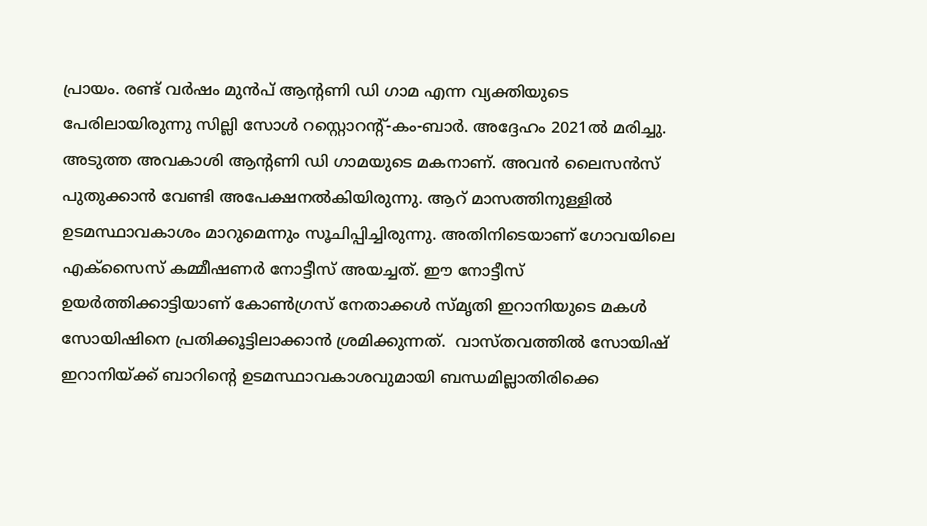പ്രായം. രണ്ട് വര്‍ഷം മുന്‍പ് ആന്‍റണി ഡി ഗാമ എന്ന വ്യക്തിയുടെ പേരിലായിരുന്നു സില്ലി സോള്‍ റസ്റ്റൊറന്‍റ്-കം-ബാര്‍. അദ്ദേഹം 2021ല്‍ മരിച്ചു. അടുത്ത അവകാശി ആന്‍റണി ഡി ഗാമയുടെ മകനാണ്. അവന്‍ ലൈസന്‍സ് പുതുക്കാന്‍ വേണ്ടി അപേക്ഷനല്‍കിയിരുന്നു. ആറ് മാസത്തിനുള്ളില്‍ ഉടമസ്ഥാവകാശം മാറുമെന്നും സൂചിപ്പിച്ചിരുന്നു. അതിനിടെയാണ് ഗോവയിലെ എക്സൈസ് കമ്മീഷണര്‍ നോട്ടീസ് അയച്ചത്. ഈ നോട്ടീസ് ഉയര്‍ത്തിക്കാട്ടിയാണ് കോണ്‍ഗ്രസ് നേതാക്കള്‍ സ്മൃതി ഇറാനിയുടെ മകള്‍ സോയിഷിനെ പ്രതിക്കൂട്ടിലാക്കാന്‍ ശ്രമിക്കുന്നത്.  വാസ്തവത്തില്‍ സോയിഷ് ഇറാനിയ്‌ക്ക് ബാറിന്റെ ഉടമസ്ഥാവകാശവുമായി ബന്ധമില്ലാതിരിക്കെ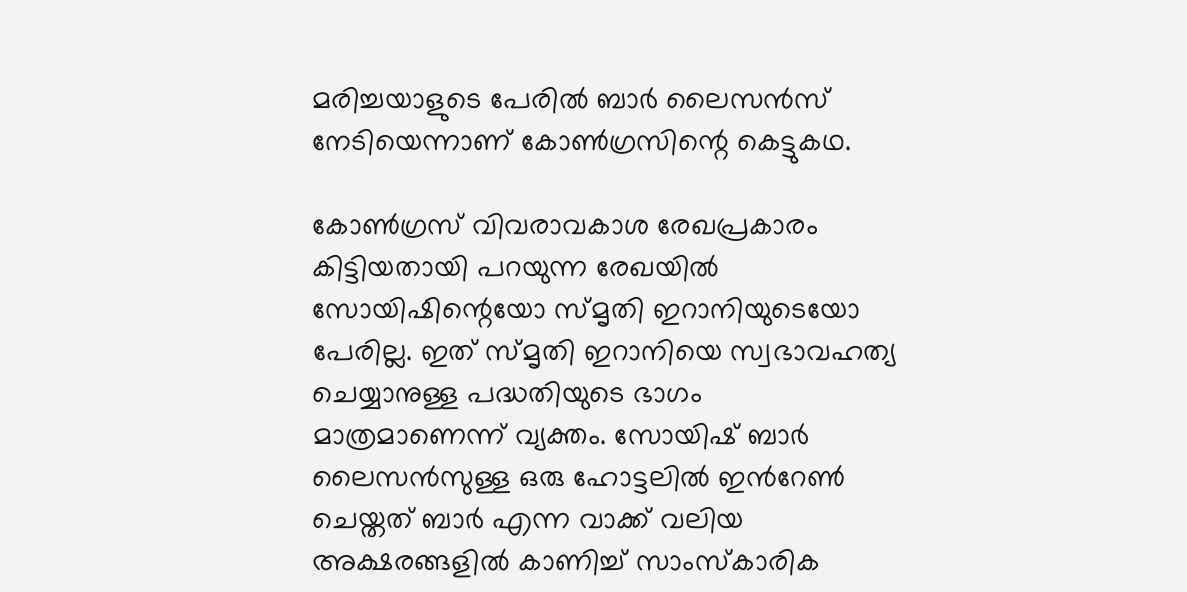മരിച്ചയാളുടെ പേരില്‍ ബാര്‍ ലൈസന്‍സ് നേടിയെന്നാണ് കോണ്‍ഗ്രസിന്റെ കെട്ടുകഥ.

കോണ്‍ഗ്രസ് വിവരാവകാശ രേഖപ്രകാരം കിട്ടിയതായി പറയുന്ന രേഖയില്‍ സോയിഷിന്റെയോ സ്മൃതി ഇറാനിയുടെയോ പേരില്ല. ഇത് സ്മൃതി ഇറാനിയെ സ്വഭാവഹത്യ ചെയ്യാനുള്ള പദ്ധതിയുടെ ഭാഗം മാത്രമാണെന്ന് വ്യക്തം. സോയിഷ് ബാര്‍ ലൈസന്‍സുള്ള ഒരു ഹോട്ടലില്‍ ഇന്‍റേണ്‍ ചെയ്തത് ബാര്‍ എന്ന വാക്ക് വലിയ അക്ഷരങ്ങളില്‍ കാണിച്ച് സാംസ്കാരിക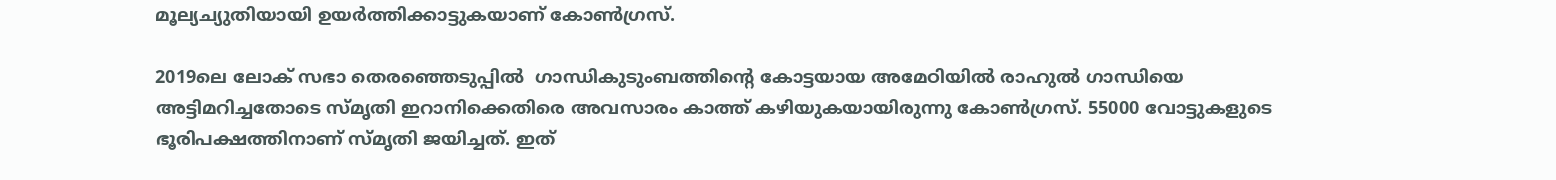മൂല്യച്യുതിയായി ഉയര്‍ത്തിക്കാട്ടുകയാണ് കോണ്‍ഗ്രസ്.

2019ലെ ലോക് സഭാ തെരഞ്ഞെടുപ്പില്‍  ഗാന്ധികുടുംബത്തിന്റെ കോട്ടയായ അമേഠിയില്‍ രാഹുല്‍ ഗാന്ധിയെ  അട്ടിമറിച്ചതോടെ സ്മൃതി ഇറാനിക്കെതിരെ അവസാരം കാത്ത് കഴിയുകയായിരുന്നു കോണ്‍ഗ്രസ്. 55000 വോട്ടുകളുടെ ഭൂരിപക്ഷത്തിനാണ് സ്മൃതി ജയിച്ചത്. ഇത്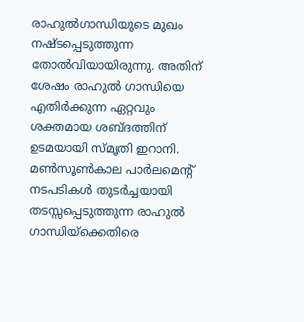രാഹുല്‍ഗാന്ധിയുടെ മുഖം നഷ്ടപ്പെടുത്തുന്ന തോല്‍വിയായിരുന്നു. അതിന് ശേഷം രാഹുല്‍ ഗാന്ധിയെ എതിര്‍ക്കുന്ന ഏറ്റവും ശക്തമായ ശബ്ദത്തിന് ഉടമയായി സ്മൃതി ഇറാനി. മണ്‍സൂണ്‍കാല പാര്‍ലമെന്‍റ് നടപടികള്‍ തുടര്‍ച്ചയായി തടസ്സപ്പെടുത്തുന്ന രാഹുല്‍ ഗാന്ധിയ്‌ക്കെതിരെ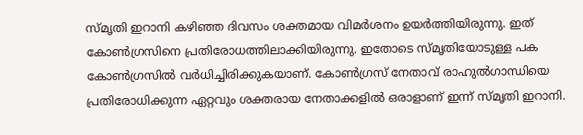സ്മൃതി ഇറാനി കഴിഞ്ഞ ദിവസം ശക്തമായ വിമര്‍ശനം ഉയര്‍ത്തിയിരുന്നു. ഇത് കോണ്‍ഗ്രസിനെ പ്രതിരോധത്തിലാക്കിയിരുന്നു. ഇതോടെ സ്മൃതിയോടുള്ള പക കോണ്‍ഗ്രസില്‍ വര്‍ധിച്ചിരിക്കുകയാണ്. കോണ്‍ഗ്രസ് നേതാവ് രാഹുല്‍ഗാന്ധിയെ പ്രതിരോധിക്കുന്ന ഏറ്റവും ശക്തരായ നേതാക്കളില്‍ ഒരാളാണ് ഇന്ന് സ്മൃതി ഇറാനി.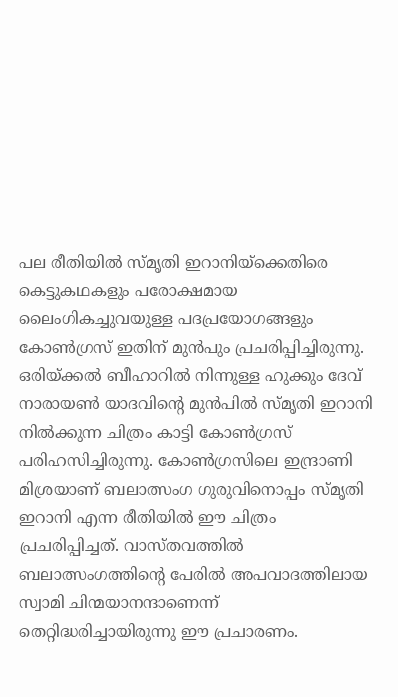പല രീതിയില്‍ സ്മൃതി ഇറാനിയ്‌ക്കെതിരെ കെട്ടുകഥകളും പരോക്ഷമായ  ലൈംഗികച്ചുവയുള്ള പദപ്രയോഗങ്ങളും കോണ്‍ഗ്രസ് ഇതിന് മുന്‍പും പ്രചരിപ്പിച്ചിരുന്നു. ഒരിയ്‌ക്കല്‍ ബീഹാറില്‍ നിന്നുള്ള ഹുക്കും ദേവ് നാരായണ്‍ യാദവിന്റെ മുന്‍പില്‍ സ്മൃതി ഇറാനി  നില്‍ക്കുന്ന ചിത്രം കാട്ടി കോണ്‍ഗ്രസ് പരിഹസിച്ചിരുന്നു. കോണ്‍ഗ്രസിലെ ഇന്ദ്രാണി മിശ്രയാണ് ബലാത്സംഗ ഗുരുവിനൊപ്പം സ്മൃതി ഇറാനി എന്ന രീതിയില്‍ ഈ ചിത്രം പ്രചരിപ്പിച്ചത്. വാസ്തവത്തില്‍ ബലാത്സംഗത്തിന്റെ പേരില്‍ അപവാദത്തിലായ സ്വാമി ചിന്മയാനന്ദാണെന്ന് തെറ്റിദ്ധരിച്ചായിരുന്നു ഈ പ്രചാരണം.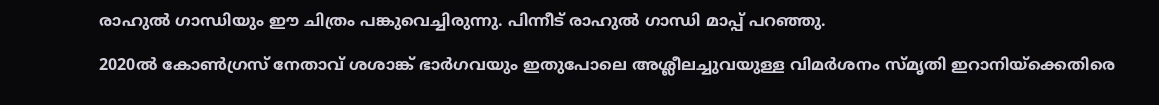രാഹുല്‍ ഗാന്ധിയും ഈ ചിത്രം പങ്കുവെച്ചിരുന്നു. പിന്നീട് രാഹുല്‍ ഗാന്ധി മാപ്പ് പറഞ്ഞു.

2020ല്‍ കോണ്‍ഗ്രസ് നേതാവ് ശശാങ്ക് ഭാര്‍ഗവയും ഇതുപോലെ അശ്ലീലച്ചുവയുള്ള വിമര്‍ശനം സ്മൃതി ഇറാനിയ്‌ക്കെതിരെ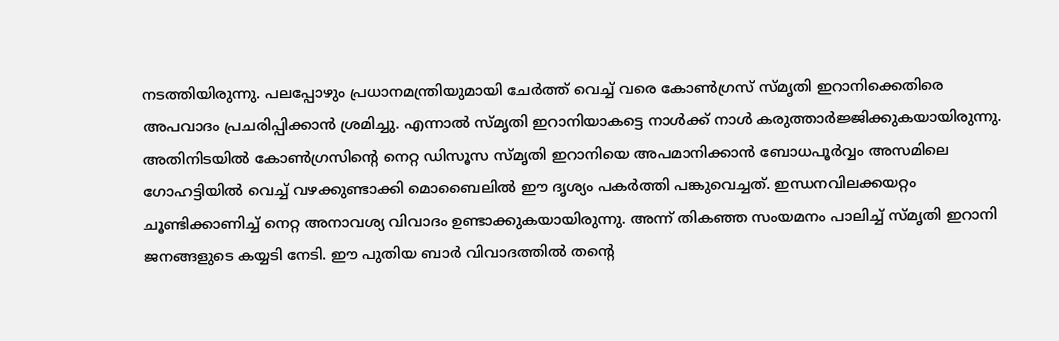നടത്തിയിരുന്നു. പലപ്പോഴും പ്രധാനമന്ത്രിയുമായി ചേര്‍ത്ത് വെച്ച് വരെ കോണ്‍ഗ്രസ് സ്മൃതി ഇറാനിക്കെതിരെ അപവാദം പ്രചരിപ്പിക്കാന്‍ ശ്രമിച്ചു. എന്നാല്‍ സ്മൃതി ഇറാനിയാകട്ടെ നാള്‍ക്ക് നാള്‍ കരുത്താര്‍ജ്ജിക്കുകയായിരുന്നു. അതിനിടയില്‍ കോണ്‍ഗ്രസിന്റെ നെറ്റ ഡിസൂസ സ്മൃതി ഇറാനിയെ അപമാനിക്കാന്‍ ബോധപൂര്‍വ്വം അസമിലെ ഗോഹട്ടിയില്‍ വെച്ച് വഴക്കുണ്ടാക്കി മൊബൈലില്‍ ഈ ദൃശ്യം പകര്‍ത്തി പങ്കുവെച്ചത്. ഇന്ധനവിലക്കയറ്റം ചൂണ്ടിക്കാണിച്ച് നെറ്റ അനാവശ്യ വിവാദം ഉണ്ടാക്കുകയായിരുന്നു. അന്ന് തികഞ്ഞ സംയമനം പാലിച്ച് സ്മൃതി ഇറാനി ജനങ്ങളുടെ കയ്യടി നേടി. ഈ പുതിയ ബാര്‍ വിവാദത്തില്‍ തന്റെ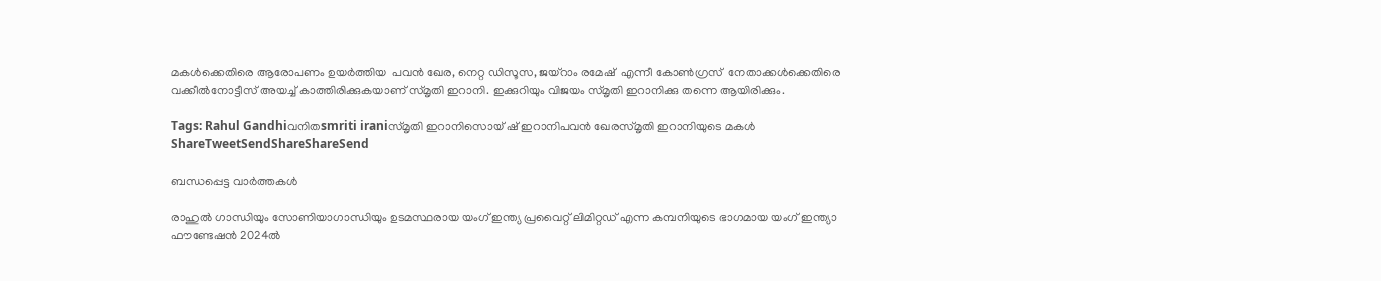മകള്‍ക്കെതിരെ ആരോപണം ഉയര്‍ത്തിയ  പവന്‍ ഖേര, നെറ്റ ഡിസൂസ, ജയ്റാം രമേഷ്  എന്നീ കോണ്‍ഗ്രസ്  നേതാക്കള്‍ക്കെതിരെ വക്കീല്‍നോട്ടീസ് അയച്ച് കാത്തിരിക്കുകയാണ് സ്മൃതി ഇറാനി. ഇക്കുറിയും വിജയം സ്മൃതി ഇറാനിക്കു തന്നെ ആയിരിക്കും.

Tags: Rahul Gandhiവനിതsmriti iraniസ്മൃതി ഇറാനിസൊയ് ഷ് ഇറാനിപവന്‍ ഖേരസ്മൃതി ഇറാനിയുടെ മകള്‍
ShareTweetSendShareShareSend

ബന്ധപ്പെട്ട വാര്‍ത്തകള്‍

രാഹുല്‍ ഗാന്ധിയും സോണിയാഗാന്ധിയും ഉടമസ്ഥരായ യംഗ് ഇന്ത്യ പ്രവൈറ്റ് ലിമിറ്റഡ് എന്ന കമ്പനിയുടെ ഭാഗമായ യംഗ് ഇന്ത്യാ ഫൗണ്ടേഷന്‍ 2024ല്‍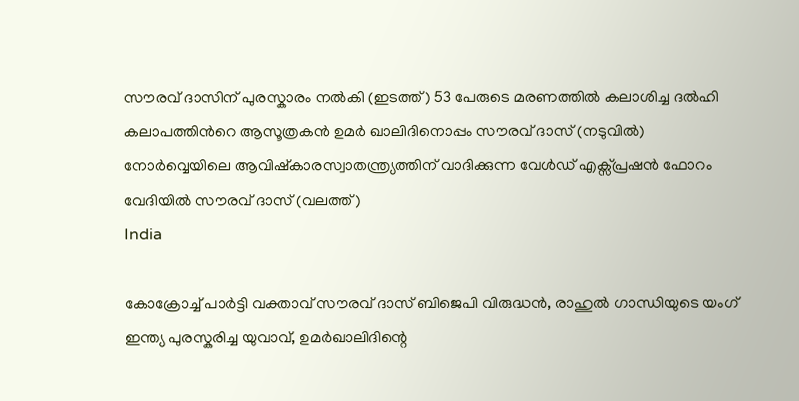സൗരവ് ദാസിന് പുരസ്കാരം നല്‍കി (ഇടത്ത്) 53 പേരുടെ മരണത്തില്‍ കലാശിച്ച ദല്‍ഹി കലാപത്തിന്‍റെ ആസൂത്രകന്‍ ഉമര്‍ ഖാലിദിനൊപ്പം സൗരവ് ദാസ് (നടുവില്‍) നോര്‍വ്വെയിലെ ആവിഷ്കാരസ്വാതന്ത്ര്യത്തിന് വാദിക്കുന്ന വേള്‍ഡ് എക്സ്പ്രഷന്‍ ഫോറം വേദിയില്‍ സൗരവ് ദാസ് (വലത്ത്)
India

കോക്രോച്ച് പാര്‍ട്ടി വക്താവ് സൗരവ് ദാസ് ബിജെപി വിരുദ്ധന്‍, രാഹുല്‍ ഗാന്ധിയുടെ യംഗ് ഇന്ത്യ പുരസ്കരിച്ച യുവാവ്, ഉമര്‍ഖാലിദിന്റെ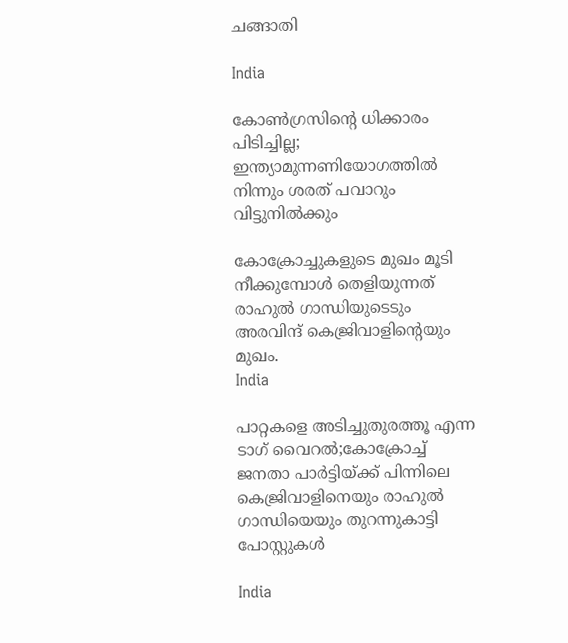ചങ്ങാതി

India

കോണ്‍ഗ്രസിന്റെ ധിക്കാരം പിടിച്ചില്ല; ഇന്ത്യാമുന്നണിയോഗത്തില്‍ നിന്നും ശരത് പവാറും വിട്ടുനില്‍ക്കും

കോക്രോച്ചുകളുടെ മുഖം മൂടി നീക്കുമ്പോള്‍ തെളിയുന്നത് രാഹുല്‍ ഗാന്ധിയുടെടും അരവിന്ദ് കെജ്രിവാളിന്‍റെയും മുഖം.
India

പാറ്റകളെ അടിച്ചുതുരത്തൂ എന്ന ടാഗ് വൈറല്‍;കോക്രോച്ച് ജനതാ പാര്‍ട്ടിയ്‌ക്ക് പിന്നിലെ കെജ്രിവാളിനെയും രാഹുല്‍ ഗാന്ധിയെയും തുറന്നുകാട്ടി പോസ്റ്റുകള്‍

India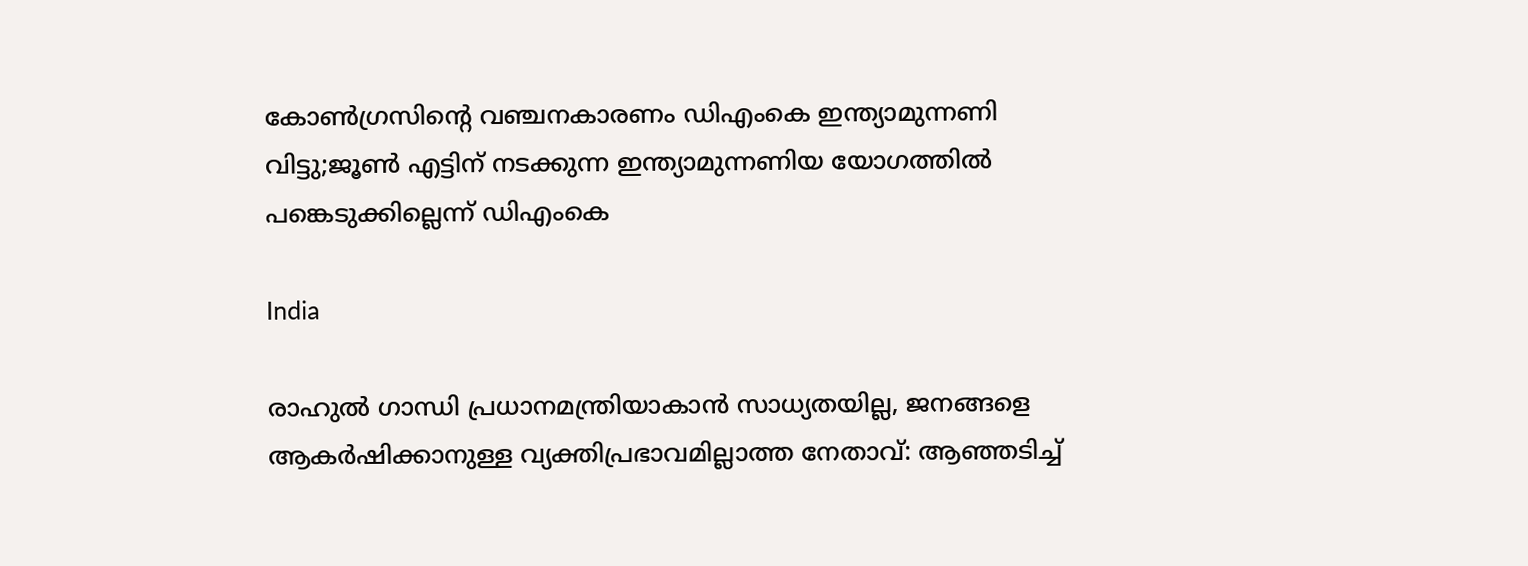കോണ്‍ഗ്രസിന്റെ വഞ്ചനകാരണം ഡിഎംകെ ഇന്ത്യാമുന്നണി വിട്ടു;ജൂണ്‍ എട്ടിന് നടക്കുന്ന ഇന്ത്യാമുന്നണിയ യോഗത്തില്‍ പങ്കെടുക്കില്ലെന്ന് ഡിഎംകെ

India

രാഹുല്‍ ഗാന്ധി പ്രധാനമന്ത്രിയാകാന്‍ സാധ്യതയില്ല, ജനങ്ങളെ ആകര്‍ഷിക്കാനുള്ള വ്യക്തിപ്രഭാവമില്ലാത്ത നേതാവ്: ആഞ്ഞടിച്ച്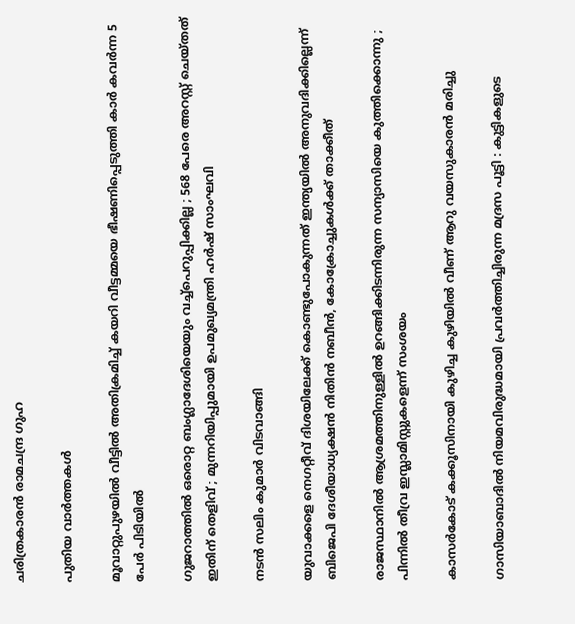ചരിത്രകാരന്‍ രാമചന്ദ്ര ഗുഹ

പുതിയ വാര്‍ത്തകള്‍

മൂവാറ്റുപുഴയിൽ വീട്ടിൽ അതിക്രമിച്ച് കയറി വീട്ടമ്മയെ ഭീഷണിപ്പെടുത്തി കാർ കവർന്ന 5 പേർ പിടിയിൽ

ഗുജറാത്തിൽ ഒരൊറ്റ ബംഗ്ലാദേശിയെയും വച്ച്പെറുപ്പിക്കില്ല ; 568 പേരെ അറസ്റ്റ് ചെയ്തത് ഇതിന് തെളിവ് ; മുന്നറിയിപ്പുമായി ഉപമുഖ്യമന്ത്രി ഹർഷ് സാംഘവി

നടന്‍ സലിം കുമാര്‍ വിടവാങ്ങി

യുവാക്കളെ നെഗറ്റീവ് ദിശയിലേക്ക് കൊണ്ടുപോകുന്നത് ഇന്ത്യയില്‍ അനുവദിക്കില്ലെന്ന് ബിജെപി ദേശീയാധ്യക്ഷന്‍ നിതിന്‍ നബീന്‍, കോക്രോച്ചുകള്‍ക്ക് താക്കീത്

രാജസ്ഥാനിൽ ആശ്രമത്തിനുള്ളിൽ ഉറങ്ങിക്കിടന്നിരുന്ന സന്യാസിയെ കുത്തിക്കൊന്നു ; പിന്നിൽ തീവ്ര ഇസ്ലാമിസ്റ്റുകളെന്ന് സംശയം

കാസര്‍കോട് കക്കൂസിനായി കുഴിച്ച കുഴിയില്‍ വീണ് ആറു വയസുകാരന്‍ മരിച്ചു

ഗാസിയാബാദിൽ നിയമവിരുദ്ധമായി പ്രവർത്തിച്ചിരുന്ന മദ്രസ പൂട്ടി : കുട്ടികളുടെ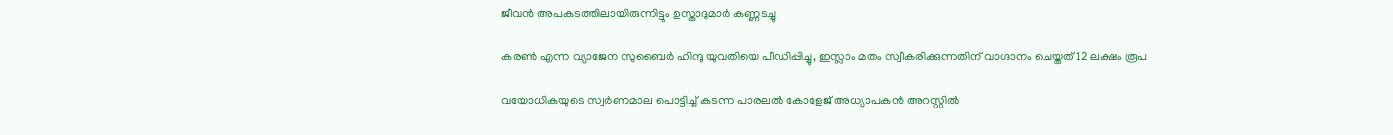ജീവൻ അപകടത്തിലായിരുന്നിട്ടും ഉസ്താദുമാർ കണ്ണടച്ചു

കരൺ എന്ന വ്യാജേന സുബൈർ ഹിന്ദു യുവതിയെ പീഡിപ്പിച്ചു, ഇസ്ലാം മതം സ്വീകരിക്കുന്നതിന് വാഗ്ദാനം ചെയ്തത് 12 ലക്ഷം രൂപ

വയോധികയുടെ സ്വര്‍ണമാല പൊട്ടിച്ച് കടന്ന പാരലല്‍ കോളേജ് അധ്യാപകന്‍ അറസ്റ്റില്‍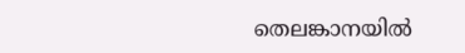തെലങ്കാനയിൽ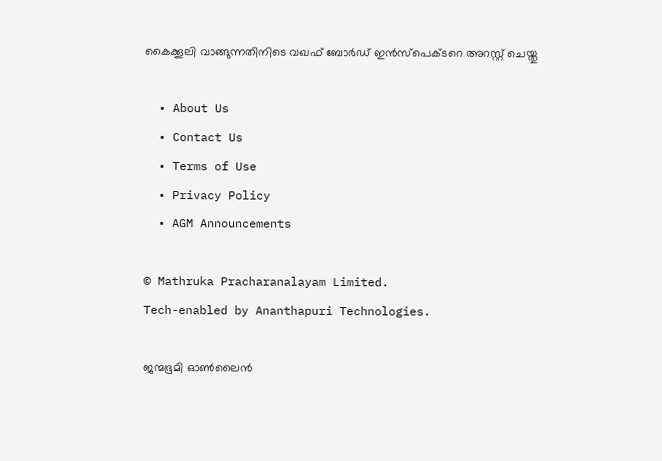കൈക്കൂലി വാങ്ങുന്നതിനിടെ വഖഫ് ബോർഡ് ഇൻസ്പെക്ടറെ അറസ്റ്റ് ചെയ്തു

  • About Us
  • Contact Us
  • Terms of Use
  • Privacy Policy
  • AGM Announcements

© Mathruka Pracharanalayam Limited.
Tech-enabled by Ananthapuri Technologies.

ജന്മഭൂമി ഓണ്‍ലൈന്‍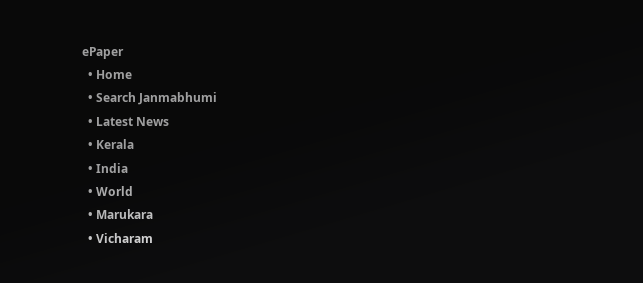ePaper
  • Home
  • Search Janmabhumi
  • Latest News
  • Kerala
  • India
  • World
  • Marukara
  • Vicharam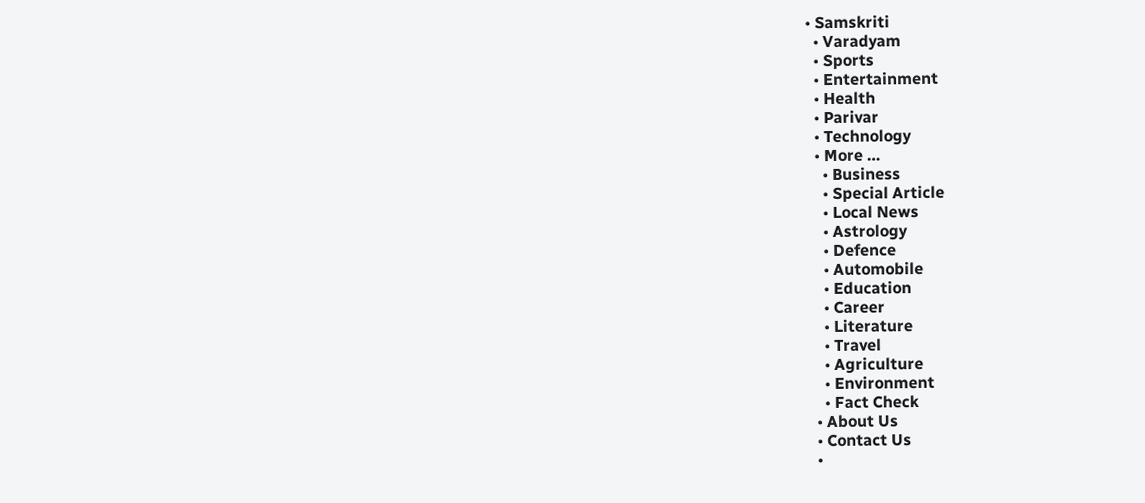• Samskriti
  • Varadyam
  • Sports
  • Entertainment
  • Health
  • Parivar
  • Technology
  • More …
    • Business
    • Special Article
    • Local News
    • Astrology
    • Defence
    • Automobile
    • Education
    • Career
    • Literature
    • Travel
    • Agriculture
    • Environment
    • Fact Check
  • About Us
  • Contact Us
  •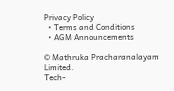Privacy Policy
  • Terms and Conditions
  • AGM Announcements

© Mathruka Pracharanalayam Limited.
Tech-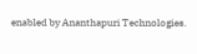enabled by Ananthapuri Technologies.